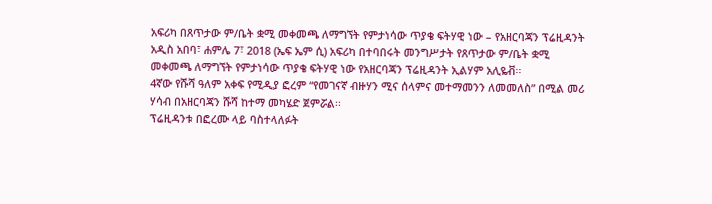አፍሪካ በጸጥታው ም/ቤት ቋሚ መቀመጫ ለማግኘት የምታነሳው ጥያቄ ፍትሃዊ ነው – የአዘርባጃን ፕሬዚዳንት
አዲስ አበባ፣ ሐምሌ 7፣ 2018 (ኤፍ ኤም ሲ) አፍሪካ በተባበሩት መንግሥታት የጸጥታው ም/ቤት ቋሚ መቀመጫ ለማግኘት የምታነሳው ጥያቄ ፍትሃዊ ነው የአዘርባጃን ፕሬዚዳንት ኢልሃም አሊዬቭ፡፡
4ኛው የሹሻ ዓለም አቀፍ የሚዲያ ፎረም “የመገናኛ ብዙሃን ሚና ሰላምና መተማመንን ለመመለስ” በሚል መሪ ሃሳብ በአዘርባጃን ሹሻ ከተማ መካሄድ ጀምሯል፡፡
ፕሬዚዳንቱ በፎረሙ ላይ ባስተላለፉት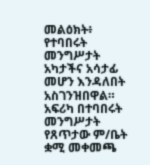መልዕክት፥ የተባበሩት መንግሥታት አካታችና አሳታፊ መሆን እንዳለበት አስገንዝበዋል።
አፍሪካ በተባበሩት መንግሥታት የጸጥታው ም/ቤት ቋሚ መቀመጫ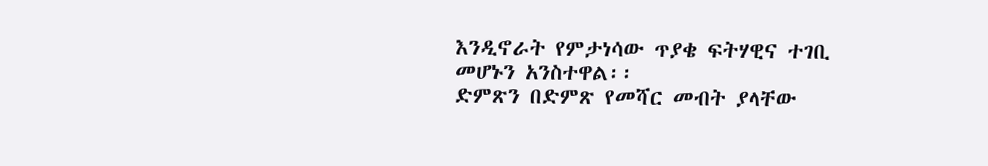እንዲኖራት የምታነሳው ጥያቄ ፍትሃዊና ተገቢ መሆኑን አንስተዋል፡፡
ድምጽን በድምጽ የመሻር መብት ያላቸው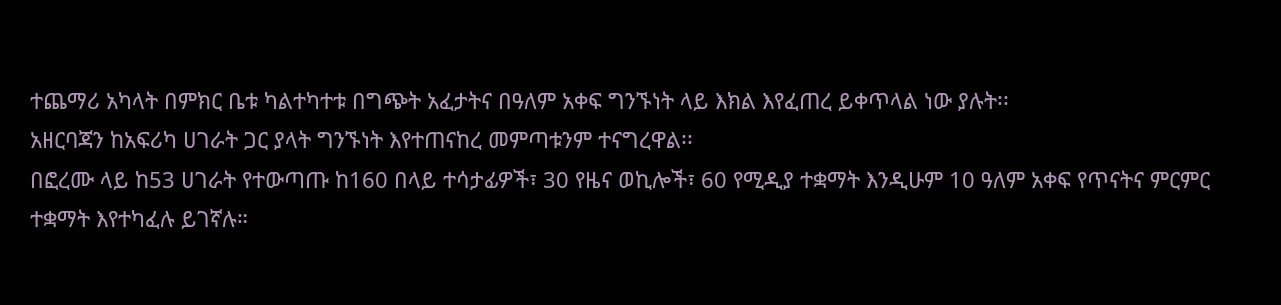ተጨማሪ አካላት በምክር ቤቱ ካልተካተቱ በግጭት አፈታትና በዓለም አቀፍ ግንኙነት ላይ እክል እየፈጠረ ይቀጥላል ነው ያሉት፡፡
አዘርባጃን ከአፍሪካ ሀገራት ጋር ያላት ግንኙነት እየተጠናከረ መምጣቱንም ተናግረዋል፡፡
በፎረሙ ላይ ከ53 ሀገራት የተውጣጡ ከ160 በላይ ተሳታፊዎች፣ 30 የዜና ወኪሎች፣ 60 የሚዲያ ተቋማት እንዲሁም 10 ዓለም አቀፍ የጥናትና ምርምር ተቋማት እየተካፈሉ ይገኛሉ።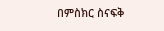በምስክር ስናፍቅ